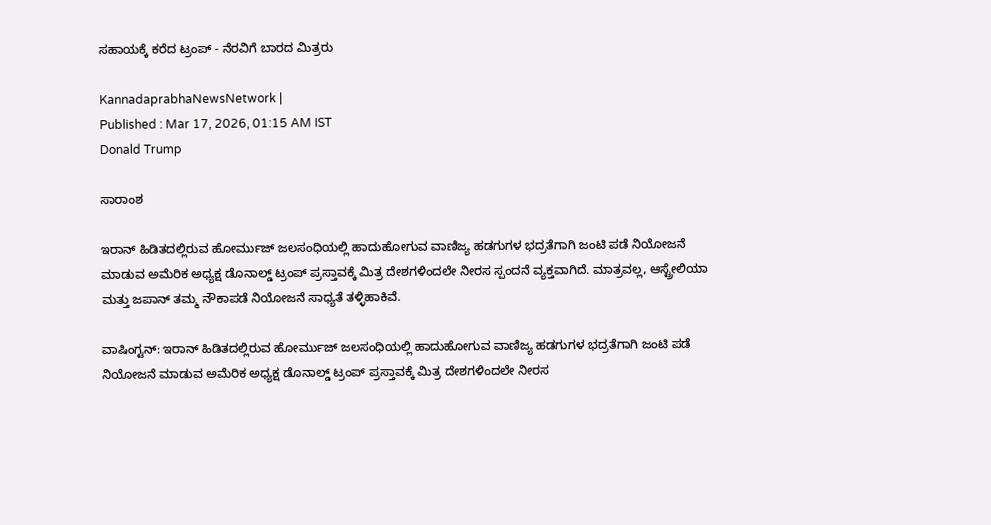ಸಹಾಯಕ್ಕೆ ಕರೆದ ಟ್ರಂಪ್ - ನೆರವಿಗೆ ಬಾರದ ಮಿತ್ರರು

KannadaprabhaNewsNetwork |
Published : Mar 17, 2026, 01:15 AM IST
Donald Trump

ಸಾರಾಂಶ

ಇರಾನ್‌ ಹಿಡಿತದಲ್ಲಿರುವ ಹೋರ್ಮುಜ್‌ ಜಲಸಂಧಿಯಲ್ಲಿ ಹಾದುಹೋಗುವ ವಾಣಿಜ್ಯ ಹಡಗುಗಳ ಭದ್ರತೆಗಾಗಿ ಜಂಟಿ ಪಡೆ ನಿಯೋಜನೆ ಮಾಡುವ ಅಮೆರಿಕ ಅಧ್ಯಕ್ಷ ಡೊನಾಲ್ಡ್‌ ಟ್ರಂಪ್ ಪ್ರಸ್ತಾವಕ್ಕೆ ಮಿತ್ರ ದೇಶಗಳಿಂದಲೇ ನೀರಸ ಸ್ಪಂದನೆ ವ್ಯಕ್ತವಾಗಿದೆ. ಮಾತ್ರವಲ್ಲ, ಆಸ್ಟ್ರೇಲಿಯಾ ಮತ್ತು ಜಪಾನ್‌ ತಮ್ಮ ನೌಕಾಪಡೆ ನಿಯೋಜನೆ ಸಾಧ್ಯತೆ ತಳ್ಳಿಹಾಕಿವೆ.

ವಾಷಿಂಗ್ಟನ್‌: ಇರಾನ್‌ ಹಿಡಿತದಲ್ಲಿರುವ ಹೋರ್ಮುಜ್‌ ಜಲಸಂಧಿಯಲ್ಲಿ ಹಾದುಹೋಗುವ ವಾಣಿಜ್ಯ ಹಡಗುಗಳ ಭದ್ರತೆಗಾಗಿ ಜಂಟಿ ಪಡೆ ನಿಯೋಜನೆ ಮಾಡುವ ಅಮೆರಿಕ ಅಧ್ಯಕ್ಷ ಡೊನಾಲ್ಡ್‌ ಟ್ರಂಪ್ ಪ್ರಸ್ತಾವಕ್ಕೆ ಮಿತ್ರ ದೇಶಗಳಿಂದಲೇ ನೀರಸ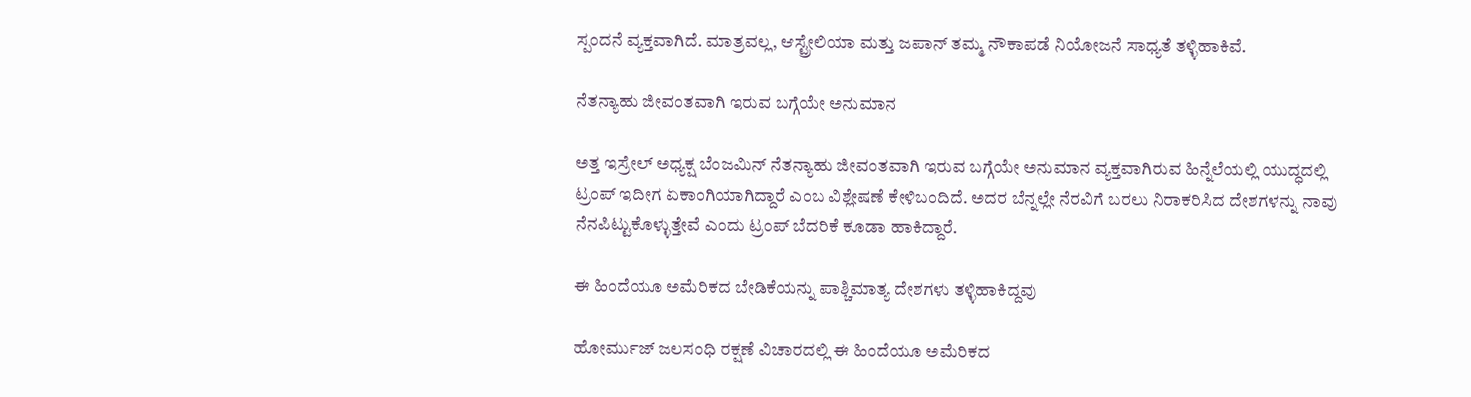ಸ್ಪಂದನೆ ವ್ಯಕ್ತವಾಗಿದೆ. ಮಾತ್ರವಲ್ಲ, ಆಸ್ಟ್ರೇಲಿಯಾ ಮತ್ತು ಜಪಾನ್‌ ತಮ್ಮ ನೌಕಾಪಡೆ ನಿಯೋಜನೆ ಸಾಧ್ಯತೆ ತಳ್ಳಿಹಾಕಿವೆ.

ನೆತನ್ಯಾಹು ಜೀವಂತವಾಗಿ ಇರುವ ಬಗ್ಗೆಯೇ ಅನುಮಾನ

ಅತ್ತ ಇಸ್ರೇಲ್‌ ಅಧ್ಯಕ್ಷ ಬೆಂಜಮಿನ್‌ ನೆತನ್ಯಾಹು ಜೀವಂತವಾಗಿ ಇರುವ ಬಗ್ಗೆಯೇ ಅನುಮಾನ ವ್ಯಕ್ತವಾಗಿರುವ ಹಿನ್ನೆಲೆಯಲ್ಲಿ ಯುದ್ಧದಲ್ಲಿ ಟ್ರಂಪ್‌ ಇದೀಗ ಏಕಾಂಗಿಯಾಗಿದ್ದಾರೆ ಎಂಬ ವಿಶ್ಲೇಷಣೆ ಕೇಳಿಬಂದಿದೆ. ಅದರ ಬೆನ್ನಲ್ಲೇ ನೆರವಿಗೆ ಬರಲು ನಿರಾಕರಿಸಿದ ದೇಶಗಳನ್ನು ನಾವು ನೆನಪಿಟ್ಟುಕೊಳ್ಳುತ್ತೇವೆ ಎಂದು ಟ್ರಂಪ್‌ ಬೆದರಿಕೆ ಕೂಡಾ ಹಾಕಿದ್ದಾರೆ.

ಈ ಹಿಂದೆಯೂ ಅಮೆರಿಕದ ಬೇಡಿಕೆಯನ್ನು ಪಾಶ್ಚಿಮಾತ್ಯ ದೇಶಗಳು ತಳ್ಳಿಹಾಕಿದ್ದವು

ಹೋರ್ಮುಜ್‌ ಜಲಸಂಧಿ ರಕ್ಷಣೆ ವಿಚಾರದಲ್ಲಿ ಈ ಹಿಂದೆಯೂ ಅಮೆರಿಕದ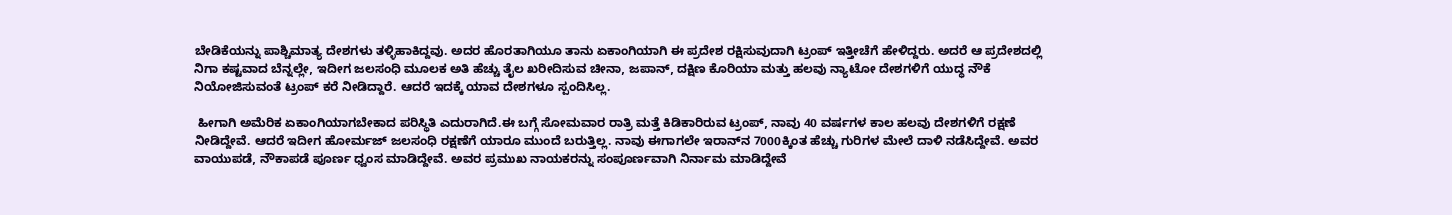ಬೇಡಿಕೆಯನ್ನು ಪಾಶ್ಚಿಮಾತ್ಯ ದೇಶಗಳು ತಳ್ಳಿಹಾಕಿದ್ದವು. ಅದರ ಹೊರತಾಗಿಯೂ ತಾನು ಏಕಾಂಗಿಯಾಗಿ ಈ ಪ್ರದೇಶ ರಕ್ಷಿಸುವುದಾಗಿ ಟ್ರಂಪ್‌ ಇತ್ತೀಚೆಗೆ ಹೇಳಿದ್ದರು. ಅದರೆ ಆ ಪ್ರದೇಶದಲ್ಲಿ ನಿಗಾ ಕಷ್ಟವಾದ ಬೆನ್ನಲ್ಲೇ, ಇದೀಗ ಜಲಸಂಧಿ ಮೂಲಕ ಅತಿ ಹೆಚ್ಚು ತೈಲ ಖರೀದಿಸುವ ಚೀನಾ, ಜಪಾನ್‌, ದಕ್ಷಿಣ ಕೊರಿಯಾ ಮತ್ತು ಹಲವು ನ್ಯಾಟೋ ದೇಶಗಳಿಗೆ ಯುದ್ಧ ನೌಕೆ ನಿಯೋಜಿಸುವಂತೆ ಟ್ರಂಪ್‌ ಕರೆ ನೀಡಿದ್ದಾರೆ. ಆದರೆ ಇದಕ್ಕೆ ಯಾವ ದೇಶಗಳೂ ಸ್ಪಂದಿಸಿಲ್ಲ.

 ಹೀಗಾಗಿ ಅಮೆರಿಕ ಏಕಾಂಗಿಯಾಗಬೇಕಾದ ಪರಿಸ್ಥಿತಿ ಎದುರಾಗಿದೆ.ಈ ಬಗ್ಗೆ ಸೋಮವಾರ ರಾತ್ರಿ ಮತ್ತೆ ಕಿಡಿಕಾರಿರುವ ಟ್ರಂಪ್‌, ನಾವು 40 ವರ್ಷಗಳ ಕಾಲ ಹಲವು ದೇಶಗಳಿಗೆ ರಕ್ಷಣೆ ನೀಡಿದ್ದೇವೆ. ಆದರೆ ಇದೀಗ ಹೋರ್ಮಜ್‌ ಜಲಸಂಧಿ ರಕ್ಷಣೆಗೆ ಯಾರೂ ಮುಂದೆ ಬರುತ್ತಿಲ್ಲ. ನಾವು ಈಗಾಗಲೇ ಇರಾನ್‌ನ 7000ಕ್ಕಿಂತ ಹೆಚ್ಚು ಗುರಿಗಳ ಮೇಲೆ ದಾಳಿ ನಡೆಸಿದ್ದೇವೆ. ಅವರ ವಾಯುಪಡೆ, ನೌಕಾಪಡೆ ಪೂರ್ಣ ಧ್ವಂಸ ಮಾಡಿದ್ದೇವೆ. ಅವರ ಪ್ರಮುಖ ನಾಯಕರನ್ನು ಸಂಪೂರ್ಣವಾಗಿ ನಿರ್ನಾಮ ಮಾಡಿದ್ದೇವೆ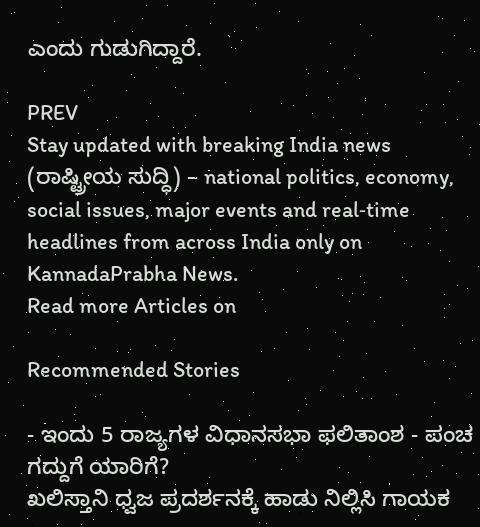ಎಂದು ಗುಡುಗಿದ್ದಾರೆ.

PREV
Stay updated with breaking India news (ರಾಷ್ಟ್ರೀಯ ಸುದ್ಧಿ) – national politics, economy, social issues, major events and real‑time headlines from across India only on KannadaPrabha News.
Read more Articles on

Recommended Stories

- ಇಂದು 5 ರಾಜ್ಯಗಳ ವಿಧಾನಸಭಾ ಫಲಿತಾಂಶ - ಪಂಚ ಗದ್ದುಗೆ ಯಾರಿಗೆ?
ಖಲಿಸ್ತಾನಿ ಧ್ವಜ ಪ್ರದರ್ಶನಕ್ಕೆ ಹಾಡು ನಿಲ್ಲಿಸಿ ಗಾಯಕ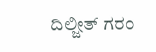ದಿಲ್ಜೀತ್‌ ಗರಂ